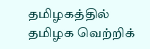தமிழகத்தில் தமிழக வெற்றிக்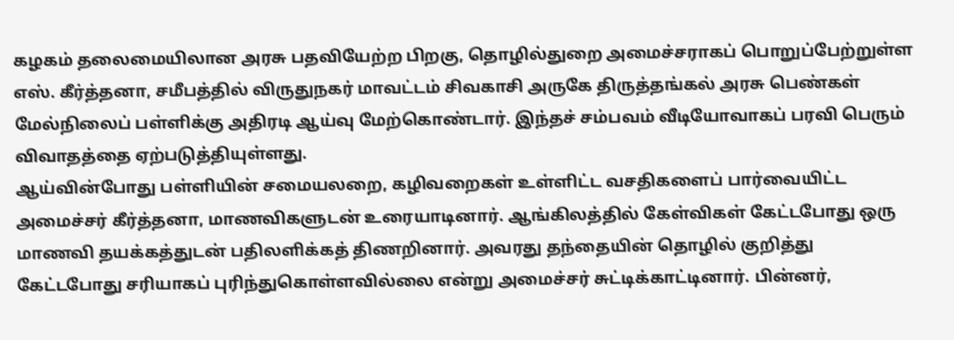கழகம் தலைமையிலான அரசு பதவியேற்ற பிறகு, தொழில்துறை அமைச்சராகப் பொறுப்பேற்றுள்ள எஸ். கீர்த்தனா, சமீபத்தில் விருதுநகர் மாவட்டம் சிவகாசி அருகே திருத்தங்கல் அரசு பெண்கள் மேல்நிலைப் பள்ளிக்கு அதிரடி ஆய்வு மேற்கொண்டார். இந்தச் சம்பவம் வீடியோவாகப் பரவி பெரும் விவாதத்தை ஏற்படுத்தியுள்ளது.
ஆய்வின்போது பள்ளியின் சமையலறை, கழிவறைகள் உள்ளிட்ட வசதிகளைப் பார்வையிட்ட அமைச்சர் கீர்த்தனா, மாணவிகளுடன் உரையாடினார். ஆங்கிலத்தில் கேள்விகள் கேட்டபோது ஒரு மாணவி தயக்கத்துடன் பதிலளிக்கத் திணறினார். அவரது தந்தையின் தொழில் குறித்து கேட்டபோது சரியாகப் புரிந்துகொள்ளவில்லை என்று அமைச்சர் சுட்டிக்காட்டினார். பின்னர்,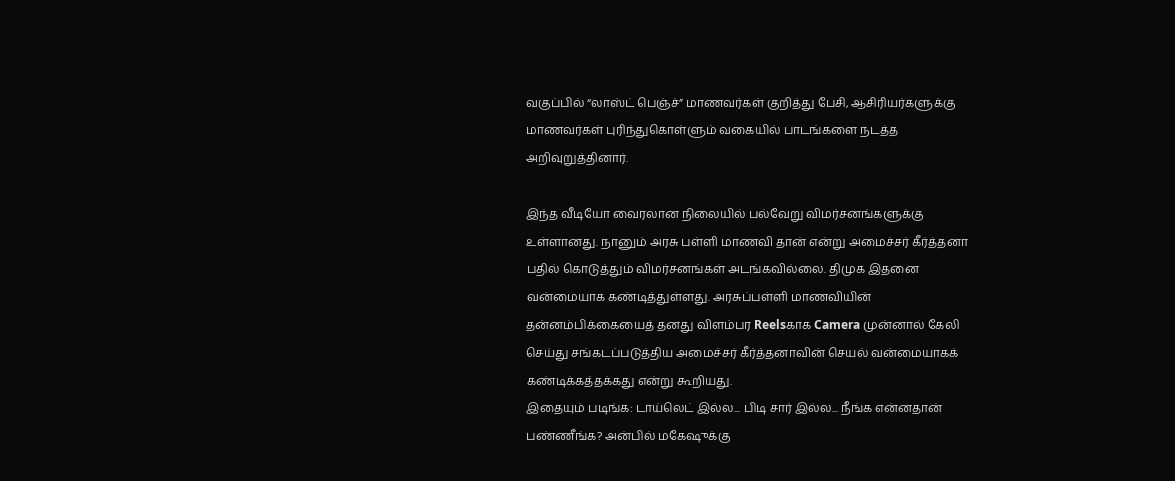வகுப்பில் “லாஸ்ட் பெஞ்ச்” மாணவர்கள் குறித்து பேசி, ஆசிரியர்களுக்கு மாணவர்கள் புரிந்துகொள்ளும் வகையில் பாடங்களை நடத்த அறிவுறுத்தினார்.

இந்த வீடியோ வைரலான நிலையில் பல்வேறு விமர்சனங்களுக்கு உள்ளானது. நானும் அரசு பள்ளி மாணவி தான் என்று அமைச்சர் கீர்த்தனா பதில் கொடுத்தும் விமர்சனங்கள் அடங்கவில்லை. திமுக இதனை வன்மையாக கண்டித்துள்ளது. அரசுப்பள்ளி மாணவியின் தன்னம்பிக்கையைத் தனது விளம்பர Reelsகாக Camera முன்னால் கேலி செய்து சங்கடப்படுத்திய அமைச்சர் கீர்த்தனாவின் செயல் வன்மையாகக் கண்டிக்கத்தக்கது என்று கூறியது.
இதையும் படிங்க: டாய்லெட் இல்ல... பிடி சார் இல்ல... நீங்க என்னதான் பண்ணீங்க? அன்பில் மகேஷுக்கு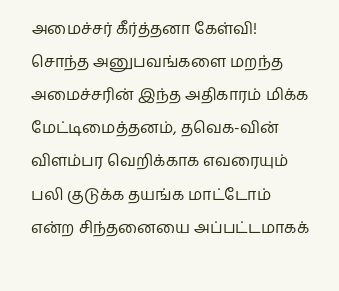அமைச்சர் கீர்த்தனா கேள்வி!
சொந்த அனுபவங்களை மறந்த அமைச்சரின் இந்த அதிகாரம் மிக்க மேட்டிமைத்தனம், தவெக-வின் விளம்பர வெறிக்காக எவரையும் பலி குடுக்க தயங்க மாட்டோம் என்ற சிந்தனையை அப்பட்டமாகக்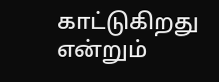காட்டுகிறது என்றும்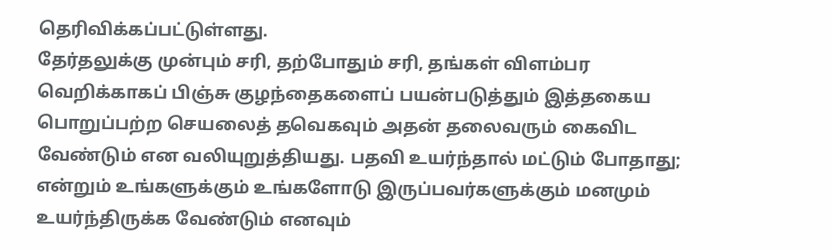தெரிவிக்கப்பட்டுள்ளது.
தேர்தலுக்கு முன்பும் சரி, தற்போதும் சரி, தங்கள் விளம்பர வெறிக்காகப் பிஞ்சு குழந்தைகளைப் பயன்படுத்தும் இத்தகைய பொறுப்பற்ற செயலைத் தவெகவும் அதன் தலைவரும் கைவிட வேண்டும் என வலியுறுத்தியது. பதவி உயர்ந்தால் மட்டும் போதாது; என்றும் உங்களுக்கும் உங்களோடு இருப்பவர்களுக்கும் மனமும் உயர்ந்திருக்க வேண்டும் எனவும்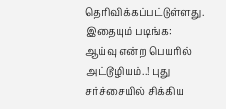தெரிவிக்கப்பட்டுள்ளது.
இதையும் படிங்க: ஆய்வு என்ற பெயரில் அட்டூழியம்..! புது சர்ச்சையில் சிக்கிய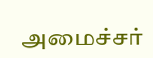அமைச்சர்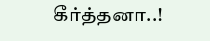கீர்த்தனா..!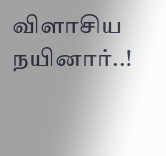விளாசிய நயினார்..!